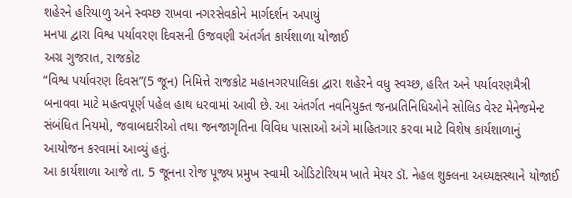શહેરને હરિયાળુ અને સ્વચ્છ રાખવા નગરસેવકોને માર્ગદર્શન અપાયું
મનપા દ્વારા વિશ્વ પર્યાવરણ દિવસની ઉજવણી અંતર્ગત કાર્યશાળા યોજાઈ
અગ્ર ગુજરાત, રાજકોટ
“વિશ્વ પર્યાવરણ દિવસ”(5 જૂન) નિમિત્તે રાજકોટ મહાનગરપાલિકા દ્વારા શહેરને વધુ સ્વચ્છ, હરિત અને પર્યાવરણમૈત્રી બનાવવા માટે મહત્વપૂર્ણ પહેલ હાથ ધરવામાં આવી છે. આ અંતર્ગત નવનિયુક્ત જનપ્રતિનિધિઓને સોલિડ વેસ્ટ મેનેજમેન્ટ સંબંધિત નિયમો, જવાબદારીઓ તથા જનજાગૃતિના વિવિધ પાસાઓ અંગે માહિતગાર કરવા માટે વિશેષ કાર્યશાળાનું આયોજન કરવામાં આવ્યું હતું.
આ કાર્યશાળા આજે તા. 5 જૂનના રોજ પૂજ્ય પ્રમુખ સ્વામી ઓડિટોરિયમ ખાતે મેયર ડૉ. નેહલ શુક્લના અધ્યક્ષસ્થાને યોજાઈ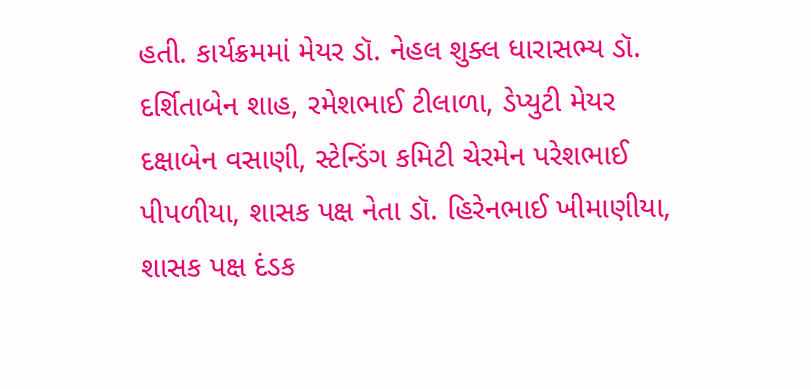હતી. કાર્યક્રમમાં મેયર ડૉ. નેહલ શુક્લ ધારાસભ્ય ડૉ. દર્શિતાબેન શાહ, રમેશભાઈ ટીલાળા, ડેપ્યુટી મેયર દક્ષાબેન વસાણી, સ્ટેન્ડિંગ કમિટી ચેરમેન પરેશભાઈ પીપળીયા, શાસક પક્ષ નેતા ડૉ. હિરેનભાઈ ખીમાણીયા, શાસક પક્ષ દંડક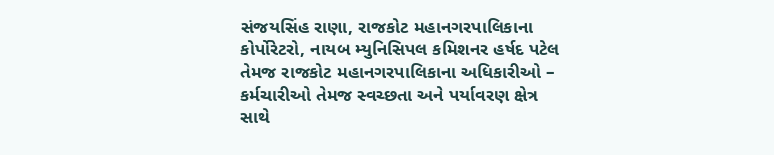સંજયસિંહ રાણા, રાજકોટ મહાનગરપાલિકાના કોર્પોરેટરો, નાયબ મ્યુનિસિપલ કમિશનર હર્ષદ પટેલ તેમજ રાજકોટ મહાનગરપાલિકાના અધિકારીઓ – કર્મચારીઓ તેમજ સ્વચ્છતા અને પર્યાવરણ ક્ષેત્ર સાથે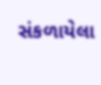સંકળાયેલા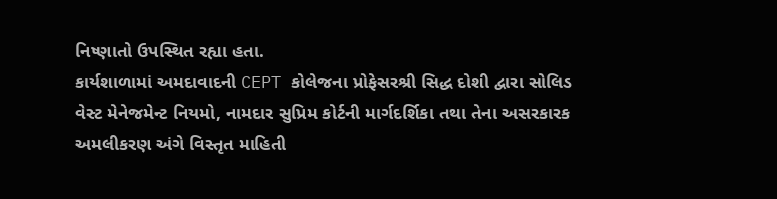નિષ્ણાતો ઉપસ્થિત રહ્યા હતા.
કાર્યશાળામાં અમદાવાદની CEPT કોલેજના પ્રોફેસરશ્રી સિદ્ધ દોશી દ્વારા સોલિડ વેસ્ટ મેનેજમેન્ટ નિયમો, નામદાર સુપ્રિમ કોર્ટની માર્ગદર્શિકા તથા તેના અસરકારક અમલીકરણ અંગે વિસ્તૃત માહિતી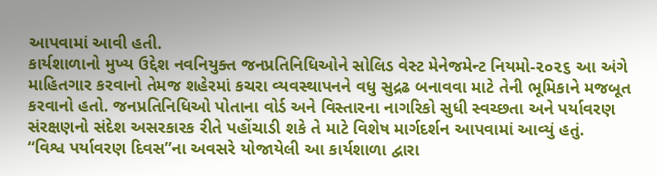આપવામાં આવી હતી.
કાર્યશાળાનો મુખ્ય ઉદ્દેશ નવનિયુક્ત જનપ્રતિનિધિઓને સોલિડ વેસ્ટ મેનેજમેન્ટ નિયમો-૨૦૨૬ આ અંગે માહિતગાર કરવાનો તેમજ શહેરમાં કચરા વ્યવસ્થાપનને વધુ સુદ્રઢ બનાવવા માટે તેની ભૂમિકાને મજબૂત કરવાનો હતો. જનપ્રતિનિધિઓ પોતાના વોર્ડ અને વિસ્તારના નાગરિકો સુધી સ્વચ્છતા અને પર્યાવરણ સંરક્ષણનો સંદેશ અસરકારક રીતે પહોંચાડી શકે તે માટે વિશેષ માર્ગદર્શન આપવામાં આવ્યું હતું.
“વિશ્વ પર્યાવરણ દિવસ”ના અવસરે યોજાયેલી આ કાર્યશાળા દ્વારા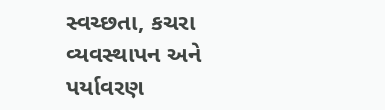સ્વચ્છતા, કચરા વ્યવસ્થાપન અને પર્યાવરણ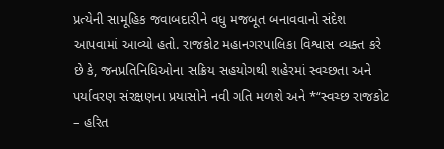પ્રત્યેની સામૂહિક જવાબદારીને વધુ મજબૂત બનાવવાનો સંદેશ આપવામાં આવ્યો હતો. રાજકોટ મહાનગરપાલિકા વિશ્વાસ વ્યક્ત કરે છે કે, જનપ્રતિનિધિઓના સક્રિય સહયોગથી શહેરમાં સ્વચ્છતા અને પર્યાવરણ સંરક્ષણના પ્રયાસોને નવી ગતિ મળશે અને *“સ્વચ્છ રાજકોટ – હરિત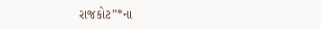રાજકોટ”*ના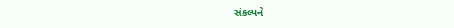સંકલ્પને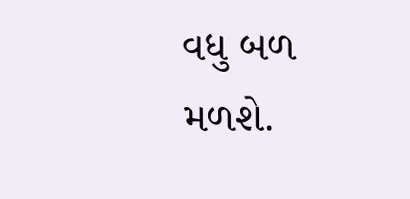વધુ બળ મળશે.